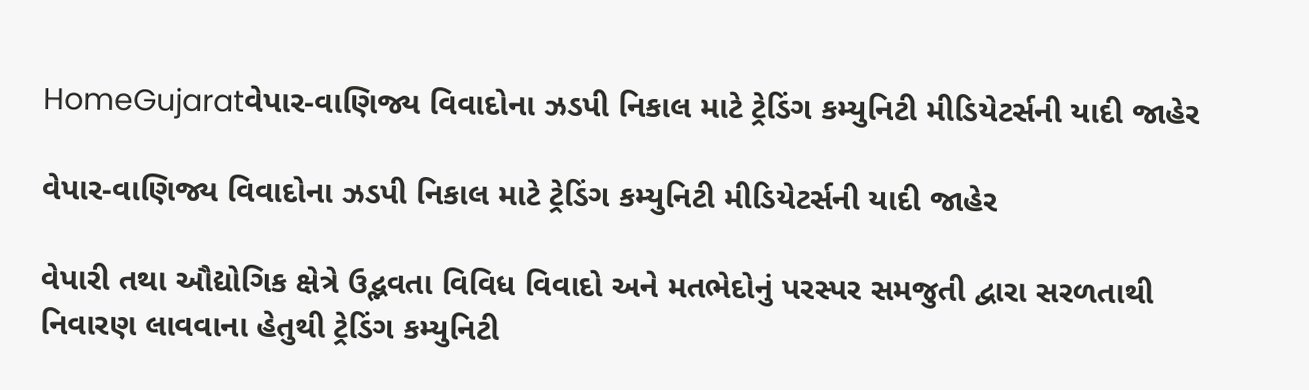HomeGujaratવેપાર-વાણિજ્ય વિવાદોના ઝડપી નિકાલ માટે ટ્રેડિંગ કમ્યુનિટી મીડિયેટર્સની યાદી જાહેર

વેપાર-વાણિજ્ય વિવાદોના ઝડપી નિકાલ માટે ટ્રેડિંગ કમ્યુનિટી મીડિયેટર્સની યાદી જાહેર

વેપારી તથા ઔદ્યોગિક ક્ષેત્રે ઉદ્ભવતા વિવિધ વિવાદો અને મતભેદોનું પરસ્પર સમજુતી દ્વારા સરળતાથી નિવારણ લાવવાના હેતુથી ટ્રેડિંગ કમ્યુનિટી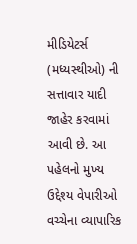મીડિયેટર્સ (મધ્યસ્થીઓ) ની સત્તાવાર યાદી જાહેર કરવામાં આવી છે. આ પહેલનો મુખ્ય ઉદ્દેશ્ય વેપારીઓ વચ્ચેના વ્યાપારિક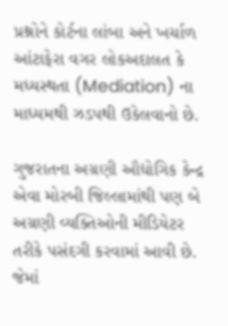પ્રશ્નોને કોર્ટના લાંબા અને ખર્ચાળ આંટાફેરા વગર લોકઅદાલત કે મધ્યસ્થતા (Mediation) ના માધ્યમથી ઝડપથી ઉકેલવાનો છે.

ગુજરાતના અગ્રણી ઔદ્યોગિક કેન્દ્ર એવા મોરબી જિલ્લામાંથી પણ બે અગ્રણી વ્યક્તિઓની મીડિયેટર તરીકે પસંદગી કરવામાં આવી છે. જેમાં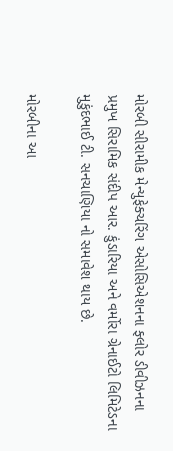મોરબી સીરામીક મેન્યુફેક્ચરિંગ એસોસિએશનના ફ્લોર ડીવીઝનના પ્રમુખ સિરામિક સંદીપ આર. કુંડારિયા અને વર્મોરા ગ્રેનાઈટો લિમિટેડના મુકુંદભાઈ ટી. સનચાણિયા નો સમાવેશ થાય છે.

મોરબીના આ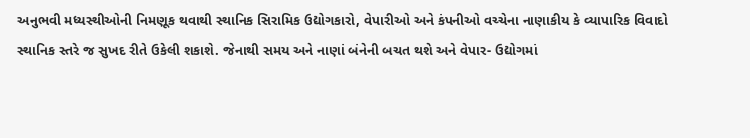અનુભવી મધ્યસ્થીઓની નિમણૂક થવાથી સ્થાનિક સિરામિક ઉદ્યોગકારો, વેપારીઓ અને કંપનીઓ વચ્ચેના નાણાકીય કે વ્યાપારિક વિવાદો સ્થાનિક સ્તરે જ સુખદ રીતે ઉકેલી શકાશે. જેનાથી સમય અને નાણાં બંનેની બચત થશે અને વેપાર- ઉદ્યોગમાં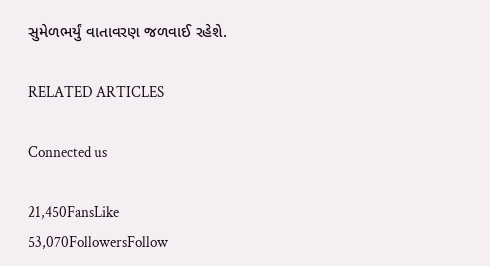સુમેળભર્યું વાતાવરણ જળવાઈ રહેશે.

RELATED ARTICLES

Connected us

21,450FansLike
53,070FollowersFollow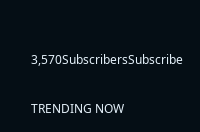3,570SubscribersSubscribe

TRENDING NOW